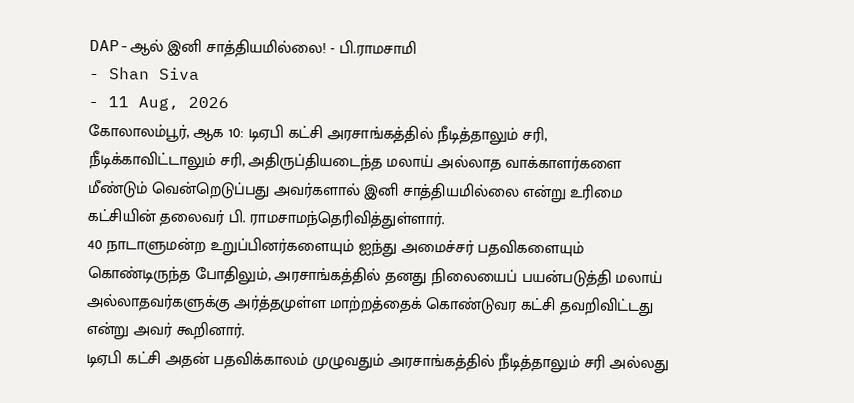DAP-ஆல் இனி சாத்தியமில்லை! - பி.ராமசாமி
- Shan Siva
- 11 Aug, 2026
கோலாலம்பூர், ஆக 10: டிஏபி கட்சி அரசாங்கத்தில் நீடித்தாலும் சரி, நீடிக்காவிட்டாலும் சரி, அதிருப்தியடைந்த மலாய் அல்லாத வாக்காளர்களை மீண்டும் வென்றெடுப்பது அவர்களால் இனி சாத்தியமில்லை என்று உரிமை கட்சியின் தலைவர் பி. ராமசாமந்தெரிவித்துள்ளார்.
40 நாடாளுமன்ற உறுப்பினர்களையும் ஐந்து அமைச்சர் பதவிகளையும் கொண்டிருந்த போதிலும், அரசாங்கத்தில் தனது நிலையைப் பயன்படுத்தி மலாய் அல்லாதவர்களுக்கு அர்த்தமுள்ள மாற்றத்தைக் கொண்டுவர கட்சி தவறிவிட்டது என்று அவர் கூறினார்.
டிஏபி கட்சி அதன் பதவிக்காலம் முழுவதும் அரசாங்கத்தில் நீடித்தாலும் சரி அல்லது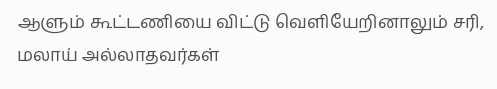ஆளும் கூட்டணியை விட்டு வெளியேறினாலும் சரி, மலாய் அல்லாதவர்கள்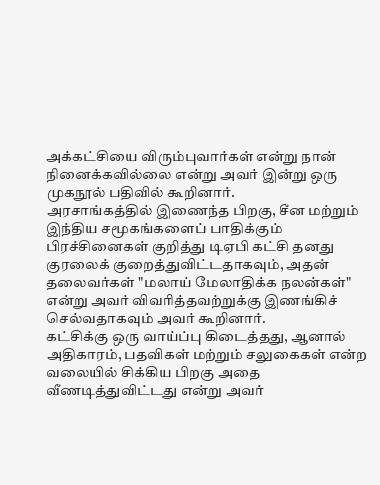அக்கட்சியை விரும்புவார்கள் என்று நான் நினைக்கவில்லை என்று அவர் இன்று ஒரு முகநூல் பதிவில் கூறினார்.
அரசாங்கத்தில் இணைந்த பிறகு, சீன மற்றும் இந்திய சமூகங்களைப் பாதிக்கும் பிரச்சினைகள் குறித்து டிஏபி கட்சி தனது குரலைக் குறைத்துவிட்டதாகவும், அதன் தலைவர்கள் "மலாய் மேலாதிக்க நலன்கள்" என்று அவர் விவரித்தவற்றுக்கு இணங்கிச் செல்வதாகவும் அவர் கூறினார்.
கட்சிக்கு ஒரு வாய்ப்பு கிடைத்தது, ஆனால் அதிகாரம், பதவிகள் மற்றும் சலுகைகள் என்ற வலையில் சிக்கிய பிறகு அதை வீணடித்துவிட்டது என்று அவர்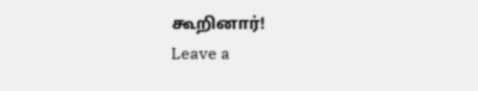கூறினார்!
Leave a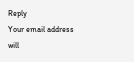Reply
Your email address will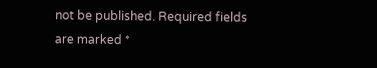not be published. Required fields are marked *